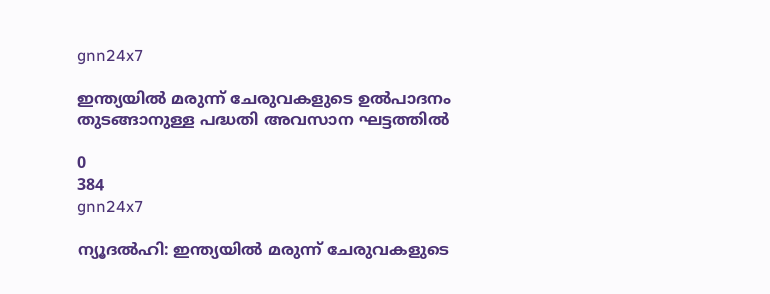gnn24x7

ഇന്ത്യയില്‍ മരുന്ന് ചേരുവകളുടെ ഉല്‍പാദനം തുടങ്ങാനുള്ള പദ്ധതി അവസാന ഘട്ടത്തില്‍

0
384
gnn24x7

ന്യൂദല്‍ഹി: ഇന്ത്യയില്‍ മരുന്ന് ചേരുവകളുടെ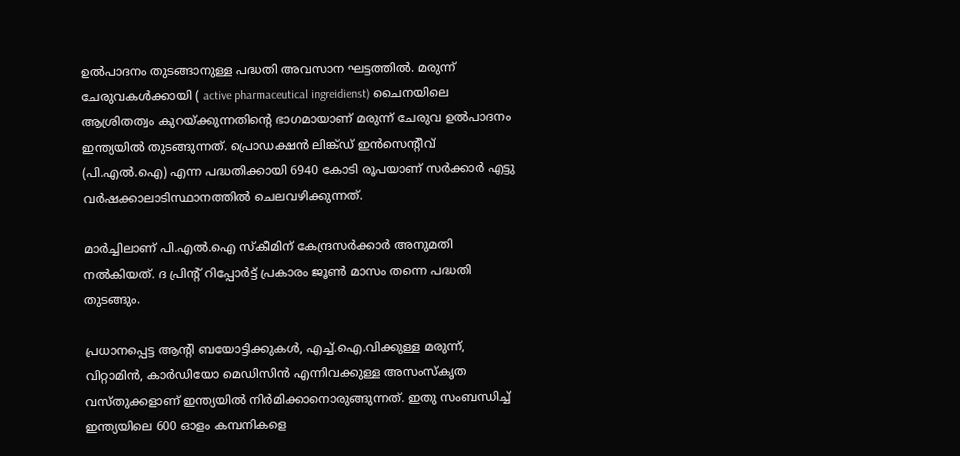ഉല്‍പാദനം തുടങ്ങാനുള്ള പദ്ധതി അവസാന ഘട്ടത്തില്‍. മരുന്ന് ചേരുവകള്‍ക്കായി ( active pharmaceutical ingreidienst) ചൈനയിലെ ആശ്രിതത്വം കുറയ്ക്കുന്നതിന്റെ ഭാഗമായാണ് മരുന്ന് ചേരുവ ഉല്‍പാദനം ഇന്ത്യയില്‍ തുടങ്ങുന്നത്. പ്രൊഡക്ഷന്‍ ലിങ്ക്ഡ് ഇന്‍സെന്റീവ് (പി.എല്‍.ഐ) എന്ന പദ്ധതിക്കായി 6940 കോടി രൂപയാണ് സര്‍ക്കാര്‍ എട്ടു വര്‍ഷക്കാലാടിസ്ഥാനത്തില്‍ ചെലവഴിക്കുന്നത്.

മാര്‍ച്ചിലാണ് പി.എല്‍.ഐ സ്‌കീമിന് കേന്ദ്രസര്‍ക്കാര്‍ അനുമതി നല്‍കിയത്. ദ പ്രിന്റ് റിപ്പോര്‍ട്ട് പ്രകാരം ജൂണ്‍ മാസം തന്നെ പദ്ധതി തുടങ്ങും.

പ്രധാനപ്പെട്ട ആന്റി ബയോട്ടിക്കുകള്‍, എച്ച്.ഐ.വിക്കുള്ള മരുന്ന്, വിറ്റാമിന്‍, കാര്‍ഡിയോ മെഡിസിന്‍ എന്നിവക്കുള്ള അസംസ്‌കൃത വസ്തുക്കളാണ് ഇന്ത്യയില്‍ നിര്‍മിക്കാനൊരുങ്ങുന്നത്. ഇതു സംബന്ധിച്ച് ഇന്ത്യയിലെ 600 ഓളം കമ്പനികളെ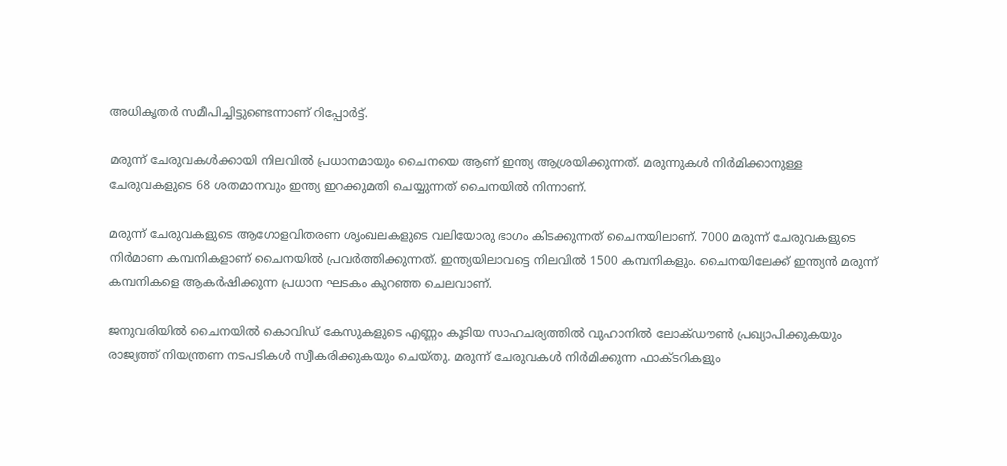അധികൃതര്‍ സമീപിച്ചിട്ടുണ്ടെന്നാണ് റിപ്പോര്‍ട്ട്.

മരുന്ന് ചേരുവകള്‍ക്കായി നിലവില്‍ പ്രധാനമായും ചൈനയെ ആണ് ഇന്ത്യ ആശ്രയിക്കുന്നത്. മരുന്നുകള്‍ നിര്‍മിക്കാനുള്ള ചേരുവകളുടെ 68 ശതമാനവും ഇന്ത്യ ഇറക്കുമതി ചെയ്യുന്നത് ചൈനയില്‍ നിന്നാണ്.

മരുന്ന് ചേരുവകളുടെ ആഗോളവിതരണ ശൃംഖലകളുടെ വലിയോരു ഭാഗം കിടക്കുന്നത് ചൈനയിലാണ്. 7000 മരുന്ന് ചേരുവകളുടെ നിര്‍മാണ കമ്പനികളാണ് ചൈനയില്‍ പ്രവര്‍ത്തിക്കുന്നത്. ഇന്ത്യയിലാവട്ടെ നിലവില്‍ 1500 കമ്പനികളും. ചൈനയിലേക്ക് ഇന്ത്യന്‍ മരുന്ന് കമ്പനികളെ ആകര്‍ഷിക്കുന്ന പ്രധാന ഘടകം കുറഞ്ഞ ചെലവാണ്.

ജനുവരിയില്‍ ചൈനയില്‍ കൊവിഡ് കേസുകളുടെ എണ്ണം കൂടിയ സാഹചര്യത്തില്‍ വുഹാനില്‍ ലോക്ഡൗണ്‍ പ്രഖ്യാപിക്കുകയും രാജ്യത്ത് നിയന്ത്രണ നടപടികള്‍ സ്വീകരിക്കുകയും ചെയ്തു. മരുന്ന് ചേരുവകള്‍ നിര്‍മിക്കുന്ന ഫാക്ടറികളും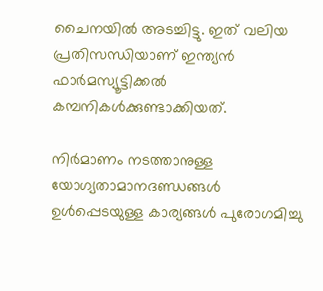ചൈനയില്‍ അടച്ചിട്ടു. ഇത് വലിയ പ്രതിസന്ധിയാണ് ഇന്ത്യന്‍ ഫാര്‍മസ്യൂട്ടിക്കല്‍ കമ്പനികള്‍ക്കുണ്ടാക്കിയത്.

നിര്‍മാണം നടത്താനുള്ള യോഗ്യതാമാനദണ്ഡങ്ങള്‍ ഉള്‍പ്പെടയുള്ള കാര്യങ്ങള്‍ പുരോഗമിച്ചു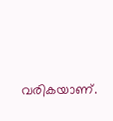വരികയാണ്.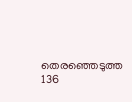തെരഞ്ഞെടുത്ത 136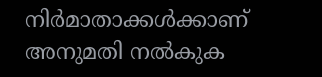നിര്‍മാതാക്കള്‍ക്കാണ് അനുമതി നല്‍കുക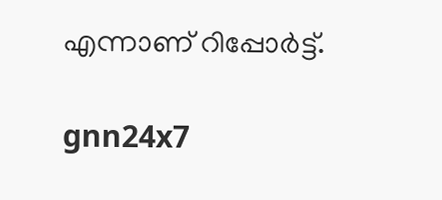എന്നാണ് റിപ്പോര്‍ട്ട്.

gnn24x7